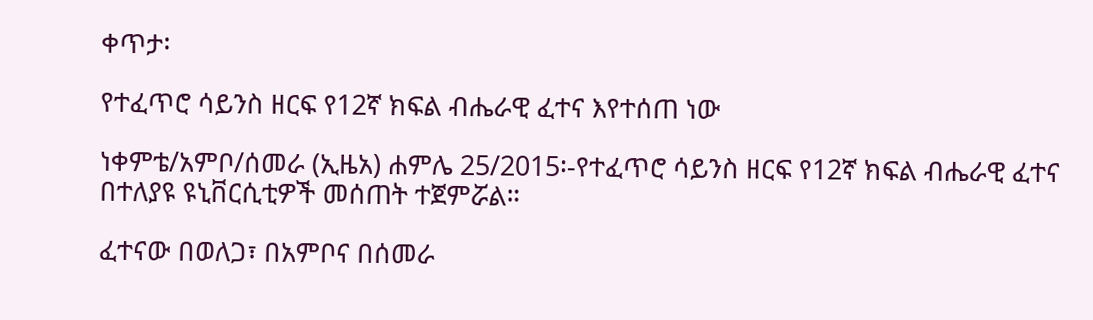ቀጥታ፡

የተፈጥሮ ሳይንስ ዘርፍ የ12ኛ ክፍል ብሔራዊ ፈተና እየተሰጠ ነው

ነቀምቴ/አምቦ/ሰመራ (ኢዜአ) ሐምሌ 25/2015፡-የተፈጥሮ ሳይንስ ዘርፍ የ12ኛ ክፍል ብሔራዊ ፈተና በተለያዩ ዩኒቨርሲቲዎች መሰጠት ተጀምሯል።

ፈተናው በወለጋ፣ በአምቦና በሰመራ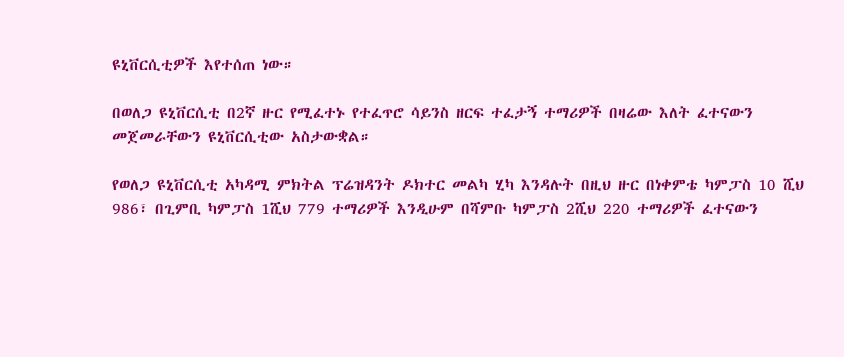ዩኒቨርሲቲዎች እየተሰጠ ነው።

በወለጋ ዩኒቨርሲቲ በ2ኛ ዙር የሚፈተኑ የተፈጥሮ ሳይንስ ዘርፍ ተፈታኝ ተማሪዎች በዛሬው እለት ፈተናውን መጀመራቸውን ዩኒቨርሲቲው አስታውቋል።

የወለጋ ዩኒቨርሲቲ አካዳሚ ምክትል ፕሬዝዳንት ዶክተር መልካ ሂካ እንዳሉት በዚህ ዙር በነቀምቴ ካምፓስ 10 ሺህ 986፣ በጊምቢ ካምፓስ 1ሺህ 779 ተማሪዎች እንዲሁም በሻምቡ ካምፓስ 2ሺህ 220 ተማሪዎች ፈተናውን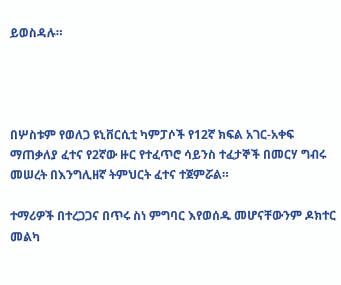ይወስዳሉ።




በሦስቱም የወለጋ ዩኒቨርሲቲ ካምፓሶች የ12ኛ ክፍል አገር-አቀፍ ማጠቃለያ ፈተና የ2ኛው ዙር የተፈጥሮ ሳይንስ ተፈታኞች በመርሃ ግብሩ መሠረት በእንግሊዘኛ ትምህርት ፈተና ተጀምሯል።

ተማሪዎች በተረጋጋና በጥሩ ስነ ምግባር እየወሰዱ መሆናቸውንም ዶክተር መልካ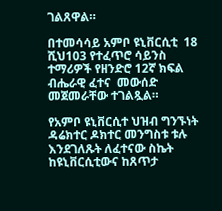ገልጸዋል።

በተመሳሳይ አምቦ ዩኒቨርሲቲ  18 ሺህ103 የተፈጥሮ ሳይንስ ተማሪዎች የዘንድሮ 12ኛ ክፍል ብሔራዊ ፈተና  መውሰድ መጀመራቸው ተገልጿል።

የአምቦ ዩኒቨርሲተ ህዝብ ግንኙነት ዳሬክተር ዶክተር መንግስቱ ቱሉ እንደገለጹት ለፈተናው ስኬት ከዩኒቨርሲቲውና ከጸጥታ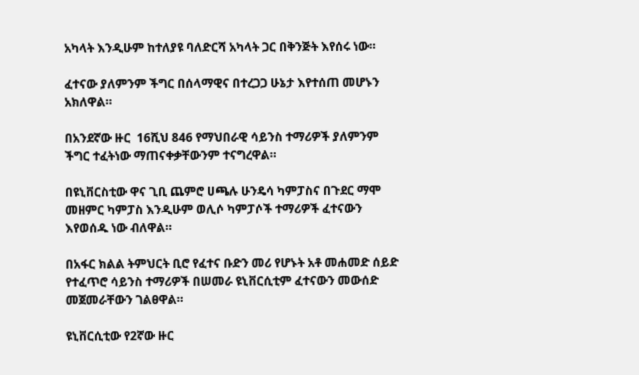አካላት እንዲሁም ከተለያዩ ባለድርሻ አካላት ጋር በቅንጅት እየሰሩ ነው።

ፈተናው ያለምንም ችግር በሰላማዊና በተረጋጋ ሁኔታ እየተሰጠ መሆኑን አክለዋል።

በአንደኛው ዙር  16ሺህ 846 የማህበራዊ ሳይንስ ተማሪዎች ያለምንም ችግር ተፈትነው ማጠናቀቃቸውንም ተናግረዋል።

በዩኒቨርስቲው ዋና ጊቢ ጨምሮ ሀጫሉ ሁንዴሳ ካምፓስና በጉደር ማሞ መዘምር ካምፓስ እንዲሁም ወሊሶ ካምፓሶች ተማሪዎች ፈተናውን እየወሰዱ ነው ብለዋል።

በአፋር ክልል ትምህርት ቢሮ የፈተና ቡድን መሪ የሆኑት አቶ መሐመድ ሰይድ የተፈጥሮ ሳይንስ ተማሪዎች በሠመራ ዩኒቨርሲቲም ፈተናውን መውሰድ መጀመራቸውን ገልፀዋል።

ዩኒቨርሲቲው የ2ኛው ዙር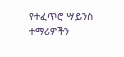የተፈጥሮ ሣይንስ ተማሪዎችን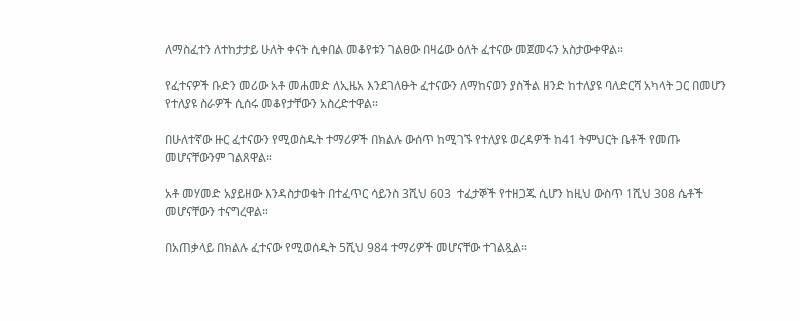ለማስፈተን ለተከታታይ ሁለት ቀናት ሲቀበል መቆየቱን ገልፀው በዛሬው ዕለት ፈተናው መጀመሩን አስታውቀዋል።

የፈተናዎች ቡድን መሪው አቶ መሐመድ ለኢዜአ እንደገለፁት ፈተናውን ለማከናወን ያስችል ዘንድ ከተለያዩ ባለድርሻ አካላት ጋር በመሆን የተለያዩ ስራዎች ሲሰሩ መቆየታቸውን አስረድተዋል።

በሁለተኛው ዙር ፈተናውን የሚወስዱት ተማሪዎች በክልሉ ውሰጥ ከሚገኙ የተለያዩ ወረዳዎች ከ41 ትምህርት ቤቶች የመጡ መሆናቸውንም ገልጸዋል።

አቶ መሃመድ አያይዘው እንዳስታወቁት በተፈጥር ሳይንስ 3ሺህ 603  ተፈታኞች የተዘጋጁ ሲሆን ከዚህ ውስጥ 1ሺህ 308 ሴቶች መሆናቸውን ተናግረዋል።

በአጠቃላይ በክልሉ ፈተናው የሚወሰዱት 5ሺህ 984 ተማሪዎች መሆናቸው ተገልጿል።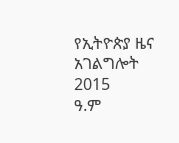የኢትዮጵያ ዜና አገልግሎት
2015
ዓ.ም